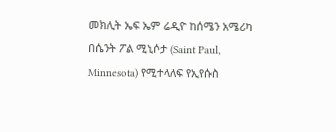መክሊት ኤፍ ኤም ሬዲዮ ከሰሜን አሜሪካ በሴንት ፖል ሚኒሶታ (Saint Paul, Minnesota) የሚተላለፍ የኢየሱስ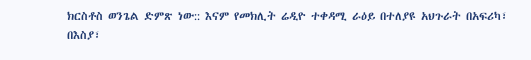ክርስቶስ ወንጌል ድምጽ ነው:: እናም የመክሊት ሬዲዮ ተቀዳሚ ራዕይ በተለያዩ አህጉራት በአፍሪካ፣ በእስያ፣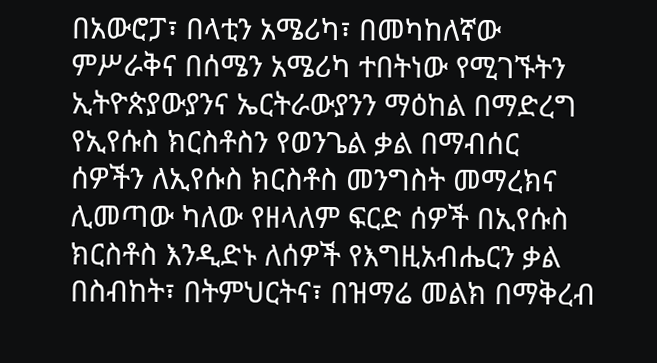በአውሮፓ፣ በላቲን አሜሪካ፣ በመካከለኛው ምሥራቅና በሰሜን አሜሪካ ተበትነው የሚገኙትን ኢትዮጵያውያንና ኤርትራውያንን ማዕከል በማድረግ የኢየሱስ ክርስቶስን የወንጌል ቃል በማብሰር ሰዎችን ለኢየሱስ ክርስቶስ መንግስት መማረክና ሊመጣው ካለው የዘላለም ፍርድ ሰዎች በኢየሱስ ክርስቶስ እንዲድኑ ለሰዎች የእግዚአብሔርን ቃል በስብከት፣ በትምህርትና፣ በዝማሬ መልክ በማቅረብ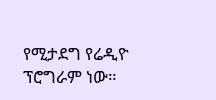የሚታደግ የሬዲዮ ፕሮግራም ነው።